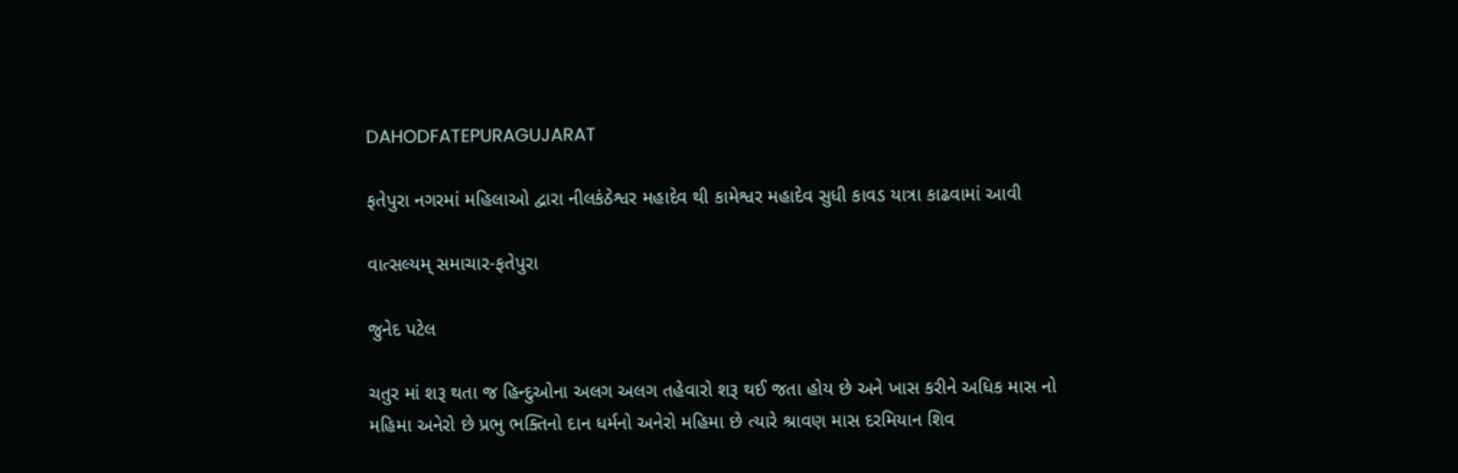DAHODFATEPURAGUJARAT

ફતેપુરા નગરમાં મહિલાઓ દ્વારા નીલકંઠેશ્વર મહાદેવ થી કામેશ્વર મહાદેવ સુધી કાવડ યાત્રા કાઢવામાં આવી

વાત્સલ્યમ્ સમાચાર-ફતેપુરા

જુનેદ પટેલ

ચતુર માં શરૂ થતા જ હિન્દુઓના અલગ અલગ તહેવારો શરૂ થઈ જતા હોય છે અને ખાસ કરીને અધિક માસ નો મહિમા અનેરો છે પ્રભુ ભક્તિનો દાન ધર્મનો અનેરો મહિમા છે ત્યારે શ્રાવણ માસ દરમિયાન શિવ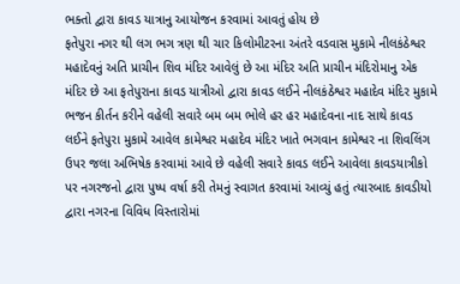ભક્તો દ્વારા કાવડ યાત્રાનુ આયોજન કરવામાં આવતું હોય છે
ફતેપુરા નગર થી લગ ભગ ત્રણ થી ચાર કિલોમીટરના અંતરે વડવાસ મુકામે નીલકંઠેશ્વર મહાદેવનું અતિ પ્રાચીન શિવ મંદિર આવેલું છે આ મંદિર અતિ પ્રાચીન મંદિરોમાનુ એક મંદિર છે આ ફતેપુરાના કાવડ યાત્રીઓ દ્વારા કાવડ લઈને નીલકંઠેશ્વર મહાદેવ મંદિર મુકામે ભજન કીર્તન કરીને વહેલી સવારે બમ બમ ભોલે હર હર મહાદેવના નાદ સાથે કાવડ લઈને ફતેપુરા મુકામે આવેલ કામેશ્વર મહાદેવ મંદિર ખાતે ભગવાન કામેશ્વર ના શિવલિંગ ઉપર જલા અભિષેક કરવામાં આવે છે વહેલી સવારે કાવડ લઈને આવેલા કાવડયાત્રીકો પર નગરજનો દ્વારા પુષ્પ વર્ષા કરી તેમનું સ્વાગત કરવામાં આવ્યું હતું ત્યારબાદ કાવડીયો દ્વારા નગરના વિવિધ વિસ્તારોમાં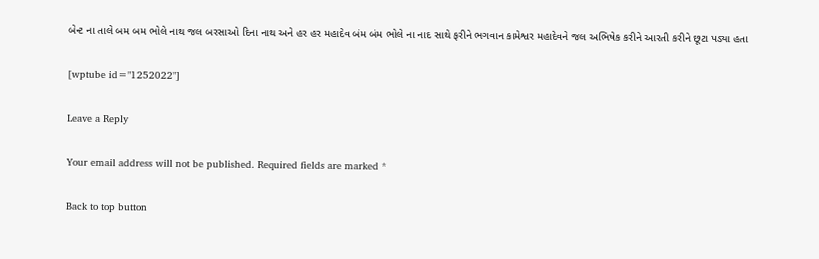બેન્ટ ના તાલે બમ બમ ભોલે નાથ જલ બરસાઓ દિના નાથ અને હર હર મહાદેવ બંમ બંમ ભોલે ના નાદ સાથે ફરીને ભગવાન કામેશ્વર મહાદેવને જલ અભિષેક કરીને આરતી કરીને છૂટા પડ્યા હતા

[wptube id="1252022"]

Leave a Reply

Your email address will not be published. Required fields are marked *

Back to top button